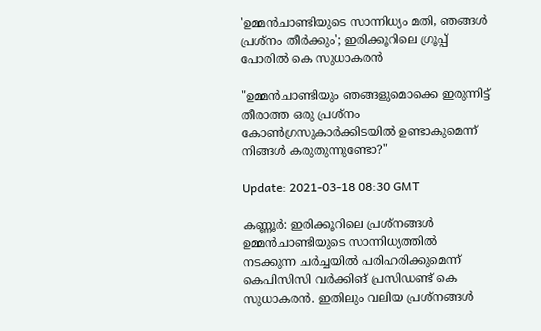'ഉമ്മൻചാണ്ടിയുടെ സാന്നിധ്യം മതി, ഞങ്ങൾ പ്രശ്‌നം തീർക്കും'; ഇരിക്കൂറിലെ ഗ്രൂപ്പ് പോരില്‍ കെ സുധാകരൻ

"ഉമ്മൻചാണ്ടിയും ഞങ്ങളുമൊക്കെ ഇരുന്നിട്ട് തീരാത്ത ഒരു പ്രശ്‌നം കോൺഗ്രസുകാർക്കിടയിൽ ഉണ്ടാകുമെന്ന് നിങ്ങൾ കരുതുന്നുണ്ടോ?"

Update: 2021-03-18 08:30 GMT

കണ്ണൂർ: ഇരിക്കൂറിലെ പ്രശ്‌നങ്ങൾ ഉമ്മൻചാണ്ടിയുടെ സാന്നിധ്യത്തിൽ നടക്കുന്ന ചർച്ചയിൽ പരിഹരിക്കുമെന്ന് കെപിസിസി വർക്കിങ് പ്രസിഡണ്ട് കെ സുധാകരൻ. ഇതിലും വലിയ പ്രശ്‌നങ്ങൾ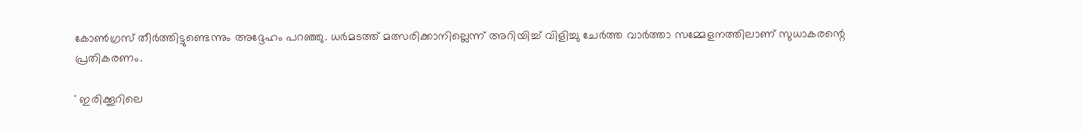കോൺഗ്രസ് തീർത്തിട്ടുണ്ടെന്നും അദ്ദേഹം പറഞ്ഞു. ധർമടത്ത് മത്സരിക്കാനില്ലെന്ന് അറിയിച്ച് വിളിച്ചു ചേർത്ത വാർത്താ സമ്മേളനത്തിലാണ് സുധാകരന്റെ പ്രതികരണം.

' ഇരിക്കൂറിലെ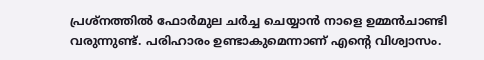പ്രശ്‌നത്തിൽ ഫോർമുല ചർച്ച ചെയ്യാൻ നാളെ ഉമ്മൻചാണ്ടി വരുന്നുണ്ട്. പരിഹാരം ഉണ്ടാകുമെന്നാണ് എന്റെ വിശ്വാസം.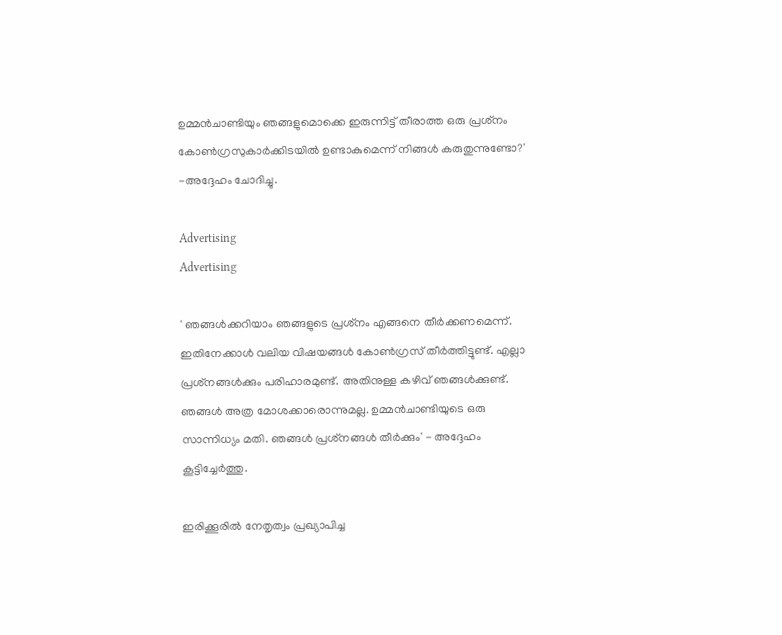ഉമ്മൻചാണ്ടിയും ഞങ്ങളുമൊക്കെ ഇരുന്നിട്ട് തീരാത്ത ഒരു പ്രശ്‌നം കോൺഗ്രസുകാർക്കിടയിൽ ഉണ്ടാകുമെന്ന് നിങ്ങൾ കരുതുന്നുണ്ടോ?' -അദ്ദേഹം ചോദിച്ചു.

Advertising
Advertising

' ഞങ്ങൾക്കറിയാം ഞങ്ങളുടെ പ്രശ്‌നം എങ്ങനെ തീർക്കണമെന്ന്. ഇതിനേക്കാൾ വലിയ വിഷയങ്ങൾ കോൺഗ്രസ് തീർത്തിട്ടുണ്ട്. എല്ലാ പ്രശ്‌നങ്ങൾക്കും പരിഹാരമുണ്ട്. അതിനുള്ള കഴിവ് ഞങ്ങൾക്കുണ്ട്. ഞങ്ങൾ അത്ര മോശക്കാരൊന്നുമല്ല. ഉമ്മൻചാണ്ടിയുടെ ഒരു സാന്നിധ്യം മതി. ഞങ്ങൾ പ്രശ്‌നങ്ങൾ തീർക്കും' - അദ്ദേഹം കൂട്ടിച്ചേർത്തു.

ഇരിക്കൂരിൽ നേതൃത്വം പ്രഖ്യാപിച്ച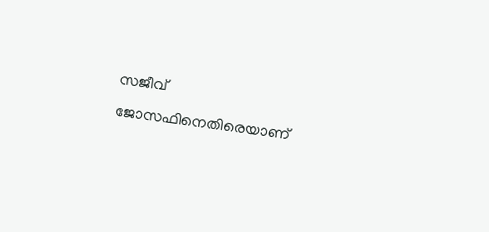സജീവ് ജോസഫിനെതിരെയാണ്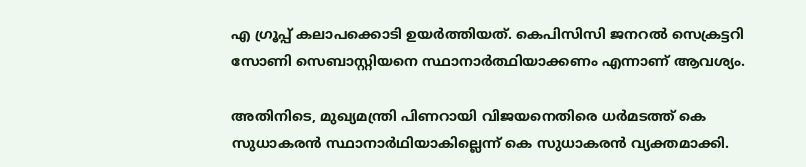എ ഗ്രൂപ്പ് കലാപക്കൊടി ഉയർത്തിയത്. കെപിസിസി ജനറൽ സെക്രട്ടറി സോണി സെബാസ്റ്റിയനെ സ്ഥാനാർത്ഥിയാക്കണം എന്നാണ് ആവശ്യം.

അതിനിടെ, മുഖ്യമന്ത്രി പിണറായി വിജയനെതിരെ ധർമടത്ത് കെ സുധാകരൻ സ്ഥാനാർഥിയാകില്ലെന്ന് കെ സുധാകരൻ വ്യക്തമാക്കി.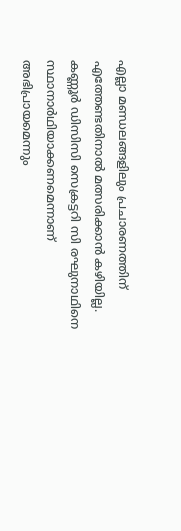എല്ലാ മണ്ഡലങ്ങളിലും പ്രചാരണത്തിന് എത്തേണ്ടതിനാൽ മത്സരിക്കാൻ കഴിയില്ല. കണ്ണൂർ ഡിസിസി സെക്രട്ടറി സി രഘുനാഥിനെ സ്ഥാനാർഥിയാക്കണമെന്നാണ് അഭിപ്രായമെന്നും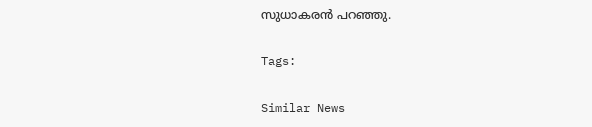സുധാകരൻ പറഞ്ഞു.

Tags:

Similar News